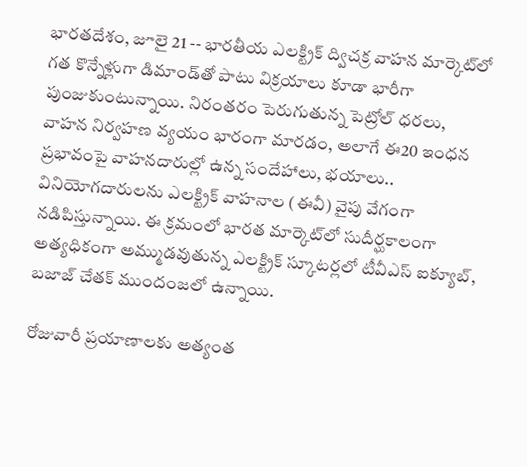భారతదేశం, జూలై 21 -- భారతీయ ఎలక్ట్రిక్ ద్విచక్ర వాహన మార్కెట్‌లో గత కొన్నేళ్లుగా డిమాండ్‌తో పాటు విక్రయాలు కూడా భారీగా పుంజుకుంటున్నాయి. నిరంతరం పెరుగుతున్న పెట్రోల్ ధరలు, వాహన నిర్వహణ వ్యయం భారంగా మారడం, అలాగే ఈ20 ఇంధన ప్రభావంపై వాహనదారుల్లో ఉన్న సందేహాలు, భయాలు.. వినియోగదారులను ఎలక్ట్రిక్ వాహనాల (ఈవీ) వైపు వేగంగా నడిపిస్తున్నాయి. ఈ క్రమంలో భారత మార్కెట్‌లో సుదీర్ఘకాలంగా అత్యధికంగా అమ్ముడవుతున్న ఎలక్ట్రిక్ స్కూటర్లలో టీవీఎస్ ఐక్యూబ్, బజాజ్ చేతక్ ముందంజలో ఉన్నాయి.

రోజువారీ ప్రయాణాలకు అత్యంత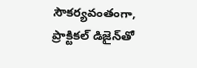సౌకర్యవంతంగా, ప్రాక్టికల్ డిజైన్‌తో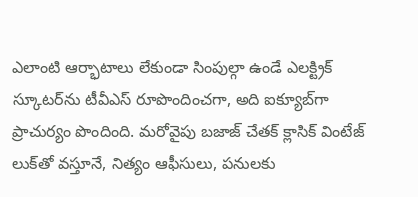ఎలాంటి ఆర్భాటాలు లేకుండా సింపుల్గా ఉండే ఎలక్ట్రిక్ స్కూటర్‌ను టీవీఎస్ రూపొందించగా, అది ఐక్యూబ్‌గా ప్రాచుర్యం పొందింది. మరోవైపు బజాజ్ చేతక్ క్లాసిక్ వింటేజ్ లుక్‌తో వస్తూనే, నిత్యం ఆఫీసులు, పనులకు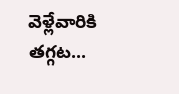వెళ్లేవారికి తగ్గట...